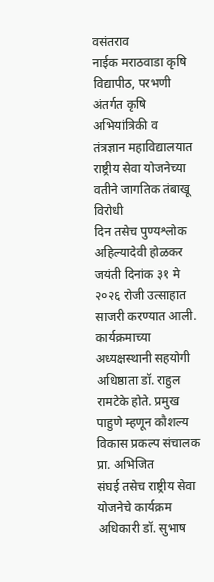वसंतराव
नाईक मराठवाडा कृषि विद्यापीठ, परभणी अंतर्गत कृषि अभियांत्रिकी व
तंत्रज्ञान महाविद्यालयात राष्ट्रीय सेवा योजनेच्या वतीने जागतिक तंबाखू विरोधी
दिन तसेच पुण्यश्लोक अहिल्यादेवी होळकर जयंती दिनांक ३१ मे २०२६ रोजी उत्साहात
साजरी करण्यात आली. कार्यक्रमाच्या अध्यक्षस्थानी सहयोगी अधिष्ठाता डॉ. राहुल
रामटेके होते. प्रमुख पाहुणे म्हणून कौशल्य विकास प्रकल्प संचालक प्रा. अभिजित
संघई तसेच राष्ट्रीय सेवा योजनेचे कार्यक्रम अधिकारी डॉ. सुभाष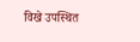विखे उपस्थित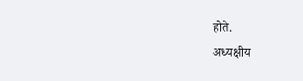होते.
अध्यक्षीय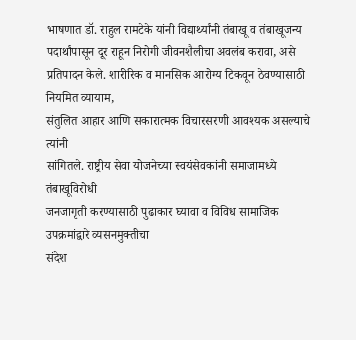भाषणात डॉ. राहुल रामटेके यांनी विद्यार्थ्यांनी तंबाखू व तंबाखूजन्य
पदार्थांपासून दूर राहून निरोगी जीवनशैलीचा अवलंब करावा, असे
प्रतिपादन केले. शारीरिक व मानसिक आरोग्य टिकवून ठेवण्यासाठी नियमित व्यायाम,
संतुलित आहार आणि सकारात्मक विचारसरणी आवश्यक असल्याचे त्यांनी
सांगितले. राष्ट्रीय सेवा योजनेच्या स्वयंसेवकांनी समाजामध्ये तंबाखूविरोधी
जनजागृती करण्यासाठी पुढाकार घ्यावा व विविध सामाजिक उपक्रमांद्वारे व्यसनमुक्तीचा
संदेश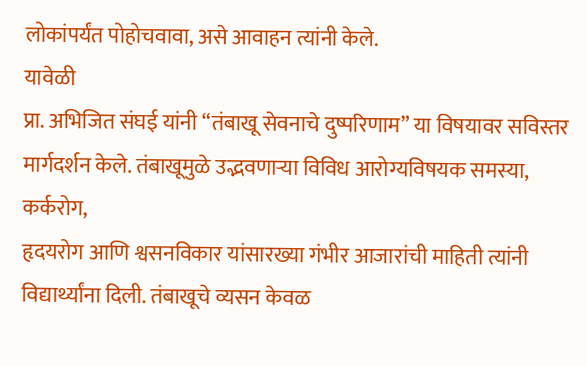लोकांपर्यंत पोहोचवावा, असे आवाहन त्यांनी केले.
यावेळी
प्रा. अभिजित संघई यांनी “तंबाखू सेवनाचे दुष्परिणाम” या विषयावर सविस्तर
मार्गदर्शन केले. तंबाखूमुळे उद्भवणाऱ्या विविध आरोग्यविषयक समस्या, कर्करोग,
हृदयरोग आणि श्वसनविकार यांसारख्या गंभीर आजारांची माहिती त्यांनी
विद्यार्थ्यांना दिली. तंबाखूचे व्यसन केवळ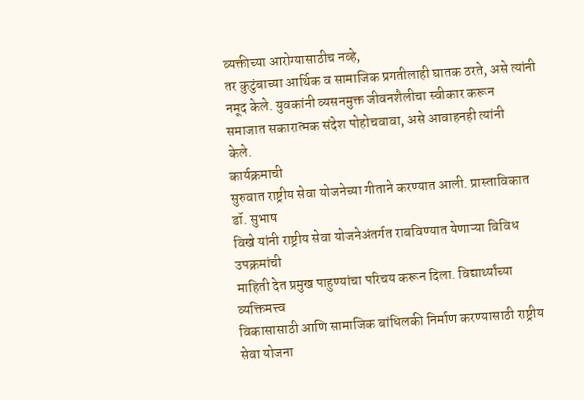व्यक्तीच्या आरोग्यासाठीच नव्हे,
तर कुटुंबाच्या आर्थिक व सामाजिक प्रगतीलाही घातक ठरते, असे त्यांनी नमूद केले. युवकांनी व्यसनमुक्त जीवनशैलीचा स्वीकार करून
समाजात सकारात्मक संदेश पोहोचवावा, असे आवाहनही त्यांनी
केले.
कार्यक्रमाची
सुरुवात राष्ट्रीय सेवा योजनेच्या गीताने करण्यात आली. प्रास्ताविकात डॉ. सुभाष
विखे यांनी राष्ट्रीय सेवा योजनेअंतर्गत राबविण्यात येणाऱ्या विविध उपक्रमांची
माहिती देत प्रमुख पाहुण्यांचा परिचय करून दिला. विद्यार्थ्यांच्या व्यक्तिमत्त्व
विकासासाठी आणि सामाजिक बांधिलकी निर्माण करण्यासाठी राष्ट्रीय सेवा योजना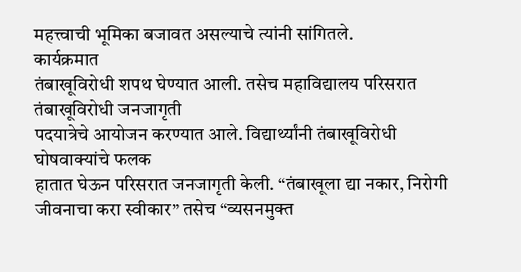महत्त्वाची भूमिका बजावत असल्याचे त्यांनी सांगितले.
कार्यक्रमात
तंबाखूविरोधी शपथ घेण्यात आली. तसेच महाविद्यालय परिसरात तंबाखूविरोधी जनजागृती
पदयात्रेचे आयोजन करण्यात आले. विद्यार्थ्यांनी तंबाखूविरोधी घोषवाक्यांचे फलक
हातात घेऊन परिसरात जनजागृती केली. “तंबाखूला द्या नकार, निरोगी
जीवनाचा करा स्वीकार” तसेच “व्यसनमुक्त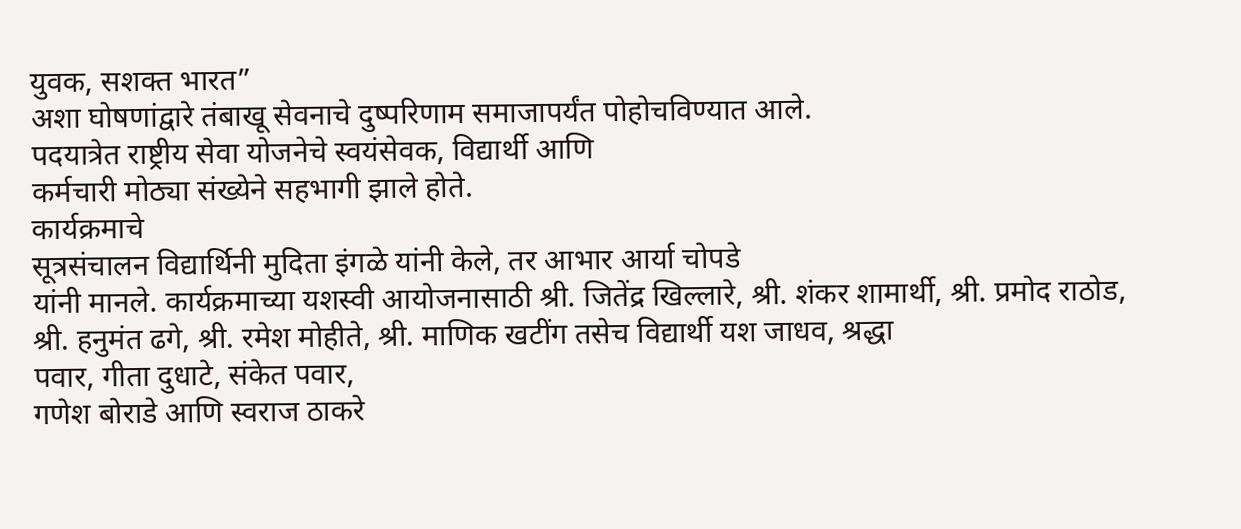युवक, सशक्त भारत”
अशा घोषणांद्वारे तंबाखू सेवनाचे दुष्परिणाम समाजापर्यंत पोहोचविण्यात आले.
पदयात्रेत राष्ट्रीय सेवा योजनेचे स्वयंसेवक, विद्यार्थी आणि
कर्मचारी मोठ्या संख्येने सहभागी झाले होते.
कार्यक्रमाचे
सूत्रसंचालन विद्यार्थिनी मुदिता इंगळे यांनी केले, तर आभार आर्या चोपडे
यांनी मानले. कार्यक्रमाच्या यशस्वी आयोजनासाठी श्री. जितेंद्र खिल्लारे, श्री. शंकर शामार्थी, श्री. प्रमोद राठोड, श्री. हनुमंत ढगे, श्री. रमेश मोहीते, श्री. माणिक खटींग तसेच विद्यार्थी यश जाधव, श्रद्धा
पवार, गीता दुधाटे, संकेत पवार,
गणेश बोराडे आणि स्वराज ठाकरे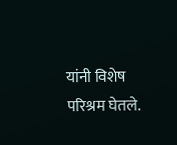यांनी विशेष परिश्रम घेतले.